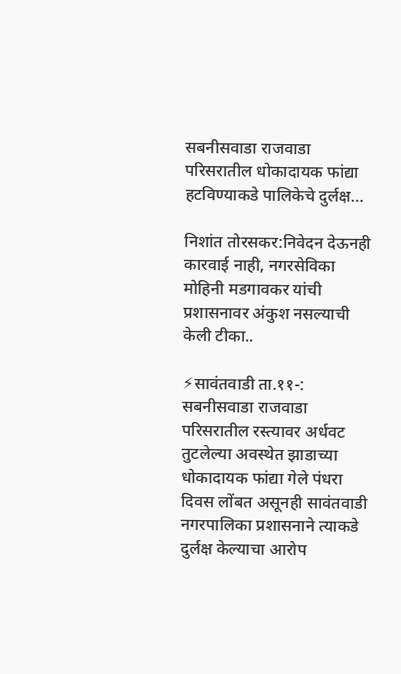सबनीसवाडा राजवाडा परिसरातील धोकादायक फांद्या हटविण्याकडे पालिकेचे दुर्लक्ष…

निशांत तोरसकर:निवेदन देऊनही कारवाई नाही, नगरसेविका मोहिनी मडगावकर यांची प्रशासनावर अंकुश नसल्याची केली टीका..

⚡सावंतवाडी ता.११-: सबनीसवाडा राजवाडा परिसरातील रस्त्यावर अर्धवट तुटलेल्या अवस्थेत झाडाच्या धोकादायक फांद्या गेले पंधरा दिवस लोंबत असूनही सावंतवाडी नगरपालिका प्रशासनाने त्याकडे दुर्लक्ष केल्याचा आरोप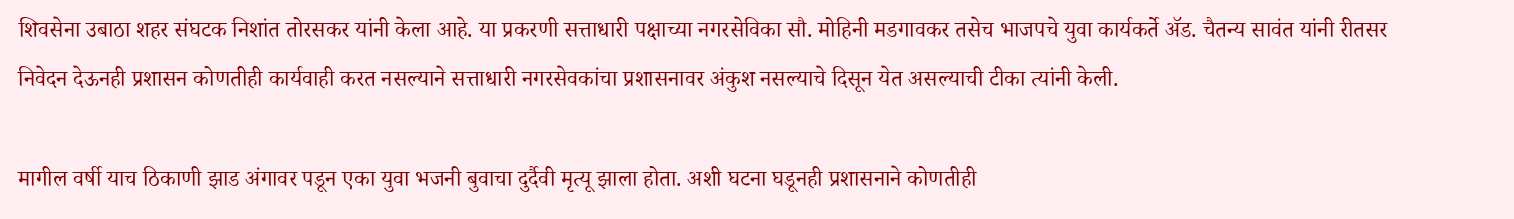शिवसेना उबाठा शहर संघटक निशांत तोरसकर यांनी केला आहे. या प्रकरणी सत्ताधारी पक्षाच्या नगरसेविका सौ. मोहिनी मडगावकर तसेच भाजपचे युवा कार्यकर्ते ॲड. चैतन्य सावंत यांनी रीतसर निवेदन देऊनही प्रशासन कोणतीही कार्यवाही करत नसल्याने सत्ताधारी नगरसेवकांचा प्रशासनावर अंकुश नसल्याचे दिसून येत असल्याची टीका त्यांनी केली.

मागील वर्षी याच ठिकाणी झाड अंगावर पडून एका युवा भजनी बुवाचा दुर्दैवी मृत्यू झाला होता. अशी घटना घडूनही प्रशासनाने कोणतीही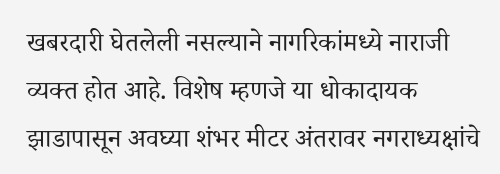खबरदारी घेतलेली नसल्याने नागरिकांमध्ये नाराजी व्यक्त होत आहे. विशेष म्हणजे या धोकादायक झाडापासून अवघ्या शंभर मीटर अंतरावर नगराध्यक्षांचे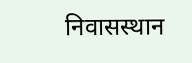निवासस्थान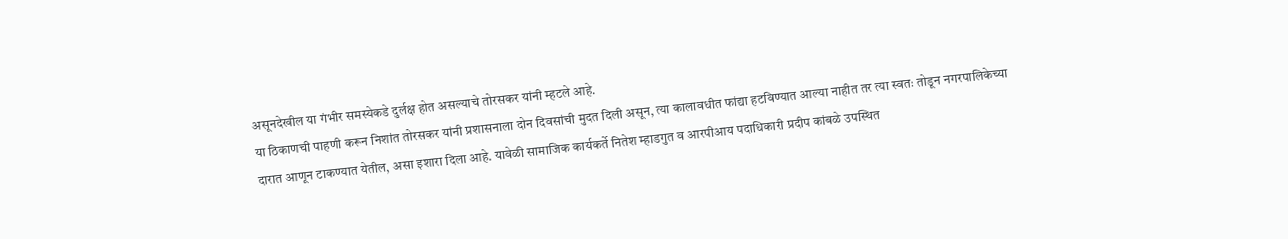असूनदेखील या गंभीर समस्येकडे दुर्लक्ष होत असल्याचे तोरसकर यांनी म्हटले आहे.
या ठिकाणची पाहणी करून निशांत तोरसकर यांनी प्रशासनाला दोन दिवसांची मुदत दिली असून, त्या कालावधीत फांद्या हटविण्यात आल्या नाहीत तर त्या स्वतः तोडून नगरपालिकेच्या दारात आणून टाकण्यात येतील, असा इशारा दिला आहे. यावेळी सामाजिक कार्यकर्ते नितेश म्हाडगुत व आरपीआय पदाधिकारी प्रदीप कांबळे उपस्थित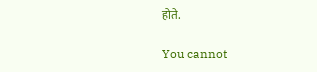होते.

You cannot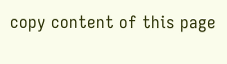copy content of this page